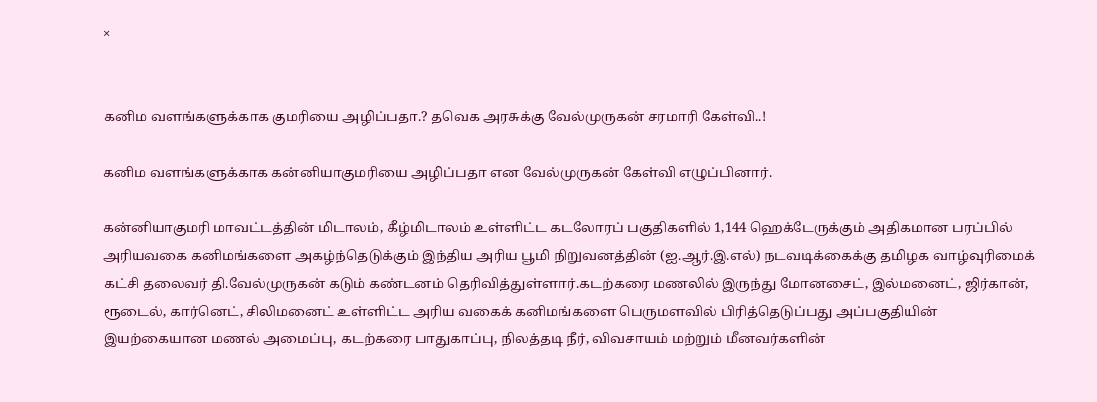×


கனிம வளங்களுக்காக குமரியை அழிப்பதா.? தவெக அரசுக்கு வேல்முருகன் சரமாரி கேள்வி..!

கனிம வளங்களுக்காக கன்னியாகுமரியை அழிப்பதா என வேல்முருகன் கேள்வி எழுப்பினார்.

கன்னியாகுமரி மாவட்டத்தின் மிடாலம், கீழ்மிடாலம் உள்ளிட்ட கடலோரப் பகுதிகளில் 1,144 ஹெக்டேருக்கும் அதிகமான பரப்பில் அரியவகை கனிமங்களை அகழ்ந்தெடுக்கும் இந்திய அரிய பூமி நிறுவனத்தின் (ஐ.ஆர்.இ.எல்) நடவடிக்கைக்கு தமிழக வாழ்வுரிமைக் கட்சி தலைவர் தி.வேல்முருகன் கடும் கண்டனம் தெரிவித்துள்ளார்.கடற்கரை மணலில் இருந்து மோனசைட், இல்மனைட், ஜிர்கான், ரூடைல், கார்னெட், சிலிமனைட் உள்ளிட்ட அரிய வகைக் கனிமங்களை பெருமளவில் பிரித்தெடுப்பது அப்பகுதியின் இயற்கையான மணல் அமைப்பு, கடற்கரை பாதுகாப்பு, நிலத்தடி நீர், விவசாயம் மற்றும் மீனவர்களின்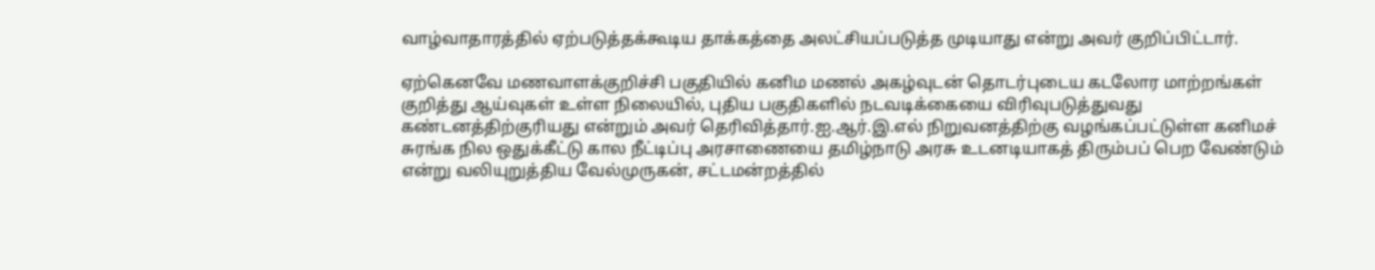வாழ்வாதாரத்தில் ஏற்படுத்தக்கூடிய தாக்கத்தை அலட்சியப்படுத்த முடியாது என்று அவர் குறிப்பிட்டார்.

ஏற்கெனவே மணவாளக்குறிச்சி பகுதியில் கனிம மணல் அகழ்வுடன் தொடர்புடைய கடலோர மாற்றங்கள் குறித்து ஆய்வுகள் உள்ள நிலையில், புதிய பகுதிகளில் நடவடிக்கையை விரிவுபடுத்துவது கண்டனத்திற்குரியது என்றும் அவர் தெரிவித்தார்.ஐ.ஆர்.இ.எல் நிறுவனத்திற்கு வழங்கப்பட்டுள்ள கனிமச் சுரங்க நில ஒதுக்கீட்டு கால நீட்டிப்பு அரசாணையை தமிழ்நாடு அரசு உடனடியாகத் திரும்பப் பெற வேண்டும் என்று வலியுறுத்திய வேல்முருகன், சட்டமன்றத்தில்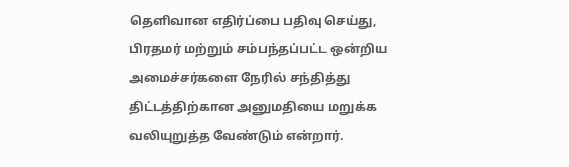தெளிவான எதிர்ப்பை பதிவு செய்து, பிரதமர் மற்றும் சம்பந்தப்பட்ட ஒன்றிய அமைச்சர்களை நேரில் சந்தித்து திட்டத்திற்கான அனுமதியை மறுக்க வலியுறுத்த வேண்டும் என்றார்.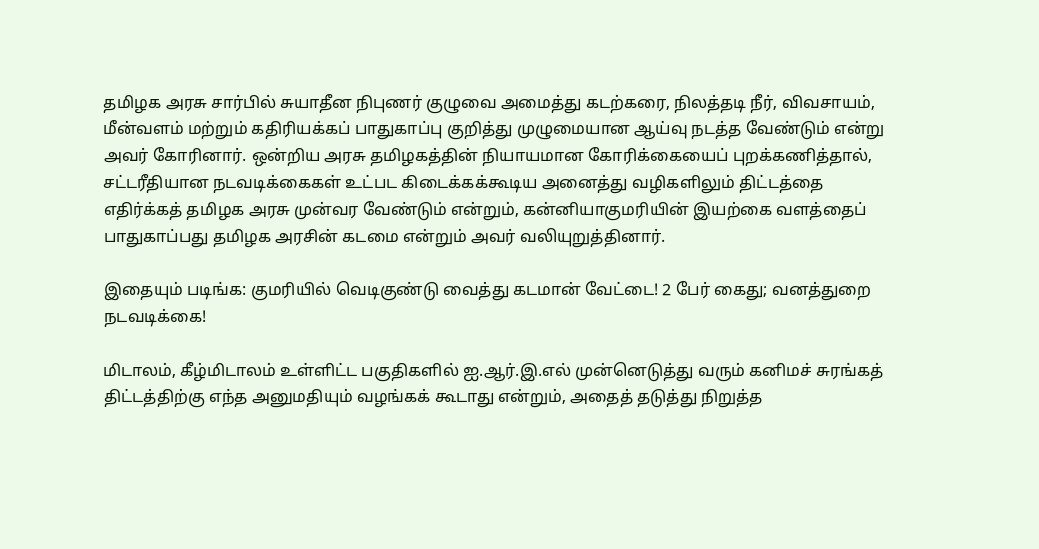தமிழக அரசு சார்பில் சுயாதீன நிபுணர் குழுவை அமைத்து கடற்கரை, நிலத்தடி நீர், விவசாயம், மீன்வளம் மற்றும் கதிரியக்கப் பாதுகாப்பு குறித்து முழுமையான ஆய்வு நடத்த வேண்டும் என்று அவர் கோரினார். ஒன்றிய அரசு தமிழகத்தின் நியாயமான கோரிக்கையைப் புறக்கணித்தால், சட்டரீதியான நடவடிக்கைகள் உட்பட கிடைக்கக்கூடிய அனைத்து வழிகளிலும் திட்டத்தை எதிர்க்கத் தமிழக அரசு முன்வர வேண்டும் என்றும், கன்னியாகுமரியின் இயற்கை வளத்தைப் பாதுகாப்பது தமிழக அரசின் கடமை என்றும் அவர் வலியுறுத்தினார்.

இதையும் படிங்க: குமரியில் வெடிகுண்டு வைத்து கடமான் வேட்டை! 2 பேர் கைது; வனத்துறை நடவடிக்கை!

மிடாலம், கீழ்மிடாலம் உள்ளிட்ட பகுதிகளில் ஐ.ஆர்.இ.எல் முன்னெடுத்து வரும் கனிமச் சுரங்கத் திட்டத்திற்கு எந்த அனுமதியும் வழங்கக் கூடாது என்றும், அதைத் தடுத்து நிறுத்த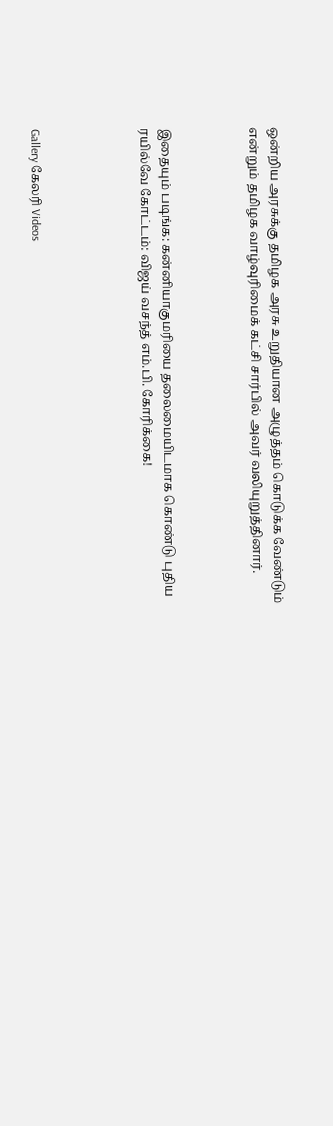ஒன்றிய அரசுக்கு தமிழக அரசு உறுதியான அழுத்தம் கொடுக்க வேண்டும் என்றும் தமிழக வாழ்வுரிமைக் கட்சி சார்பில் அவர் வலியுறுத்தினார்.



இதையும் படிங்க: கன்னியாகுமரியை தலைமையிடமாக கொண்டு புதிய ரயில்வே கோட்டம்: விஜய் வசந்த் எம்.பி. கோரிக்கை!




Gallery கேலரி Videos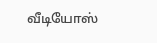வீடியோஸ்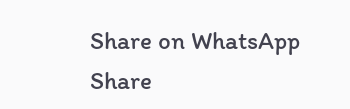Share on WhatsApp Share